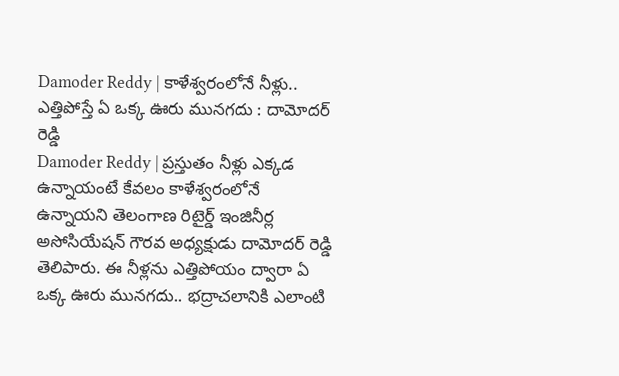Damoder Reddy | కాళేశ్వరంలోనే నీళ్లు.. ఎత్తిపోస్తే ఏ ఒక్క ఊరు మునగదు : దామోదర్ రెడ్డి
Damoder Reddy | ప్రస్తుతం నీళ్లు ఎక్కడ ఉన్నాయంటే కేవలం కాళేశ్వరంలోనే ఉన్నాయని తెలంగాణ రిటైర్డ్ ఇంజినీర్ల అసోసియేషన్ గౌరవ అధ్యక్షుడు దామోదర్ రెడ్డి తెలిపారు. ఈ నీళ్లను ఎత్తిపోయం ద్వారా ఏ ఒక్క ఊరు మునగదు.. భద్రాచలానికి ఎలాంటి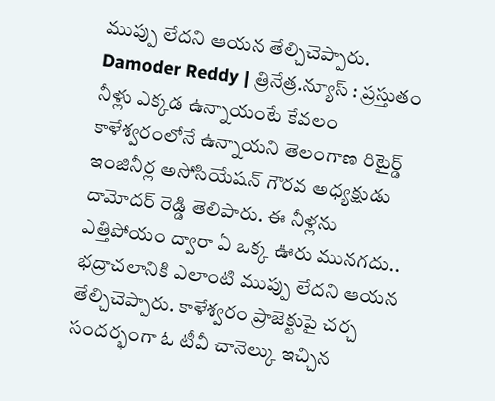ముప్పు లేదని ఆయన తేల్చిచెప్పారు.
Damoder Reddy | త్రినేత్ర.న్యూస్ : ప్రస్తుతం నీళ్లు ఎక్కడ ఉన్నాయంటే కేవలం కాళేశ్వరంలోనే ఉన్నాయని తెలంగాణ రిటైర్డ్ ఇంజినీర్ల అసోసియేషన్ గౌరవ అధ్యక్షుడు దామోదర్ రెడ్డి తెలిపారు. ఈ నీళ్లను ఎత్తిపోయం ద్వారా ఏ ఒక్క ఊరు మునగదు.. భద్రాచలానికి ఎలాంటి ముప్పు లేదని ఆయన తేల్చిచెప్పారు. కాళేశ్వరం ప్రాజెక్టుపై చర్చ సందర్భంగా ఓ టీవీ చానెల్కు ఇచ్చిన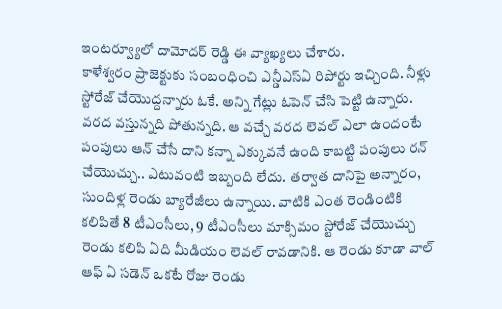ఇంటర్వ్యూలో దామోదర్ రెడ్డి ఈ వ్యాఖ్యలు చేశారు.
కాళేశ్వరం ప్రాజెక్టుకు సంబంధించి ఎన్డీఎస్ఏ రిపోర్టు ఇచ్చింది. నీళ్లు స్టోరేజ్ చేయొద్దన్నారు ఓకే. అన్ని గేట్లు ఓపెన్ చేసి పెట్టి ఉన్నారు. వరద వస్తున్నది పోతున్నది. ఆ వచ్చే వరద లెవల్ ఎలా ఉందంటే పంపులు ఆన్ చేసే దాని కన్నా ఎక్కువనే ఉంది కాబట్టి పంపులు రన్ చేయొచ్చు.. ఎటువంటి ఇబ్బంది లేదు. తర్వాత దానిపై అన్నారం, సుందిళ్ల రెండు బ్యారేజీలు ఉన్నాయి. వాటికి ఎంత రెండింటికి కలిపితే 8 టీఎంసీలు, 9 టీఎంసీలు మాక్సిమం స్టోరేజ్ చేయొచ్చు రెండు కలిపి ఏది మీడియం లెవల్ రావడానికి. ఆ రెండు కూడా వాల్ ఆఫ్ ఏ సడెన్ ఒకటే రోజు రెండు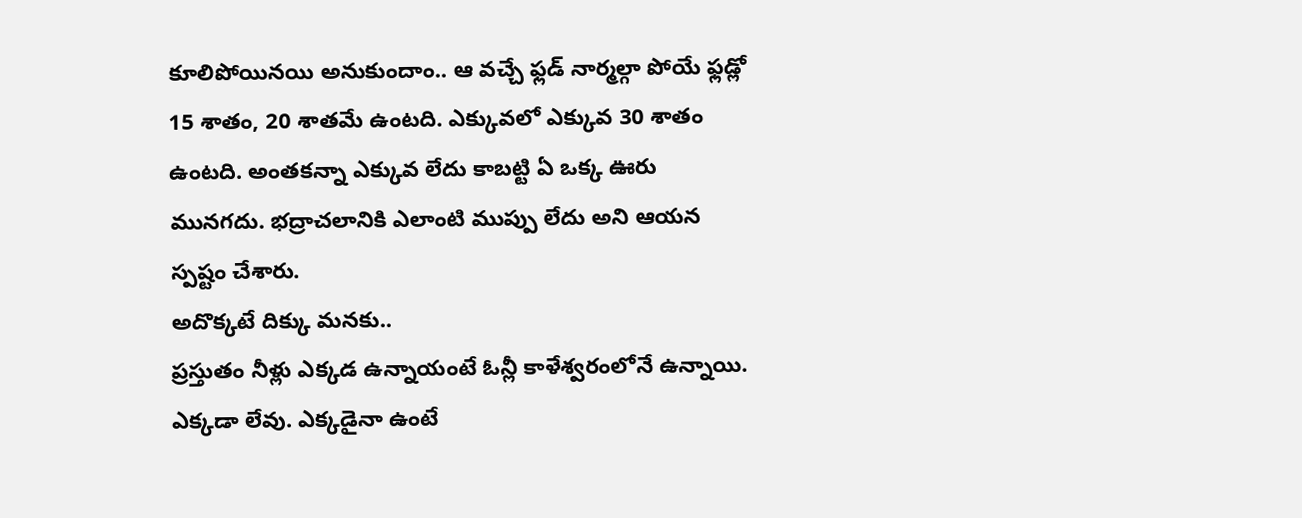కూలిపోయినయి అనుకుందాం.. ఆ వచ్చే ఫ్లడ్ నార్మల్గా పోయే ఫ్లడ్లో 15 శాతం, 20 శాతమే ఉంటది. ఎక్కువలో ఎక్కువ 30 శాతం ఉంటది. అంతకన్నా ఎక్కువ లేదు కాబట్టి ఏ ఒక్క ఊరు మునగదు. భద్రాచలానికి ఎలాంటి ముప్పు లేదు అని ఆయన స్పష్టం చేశారు.
అదొక్కటే దిక్కు మనకు..
ప్రస్తుతం నీళ్లు ఎక్కడ ఉన్నాయంటే ఓన్లీ కాళేశ్వరంలోనే ఉన్నాయి. ఎక్కడా లేవు. ఎక్కడైనా ఉంటే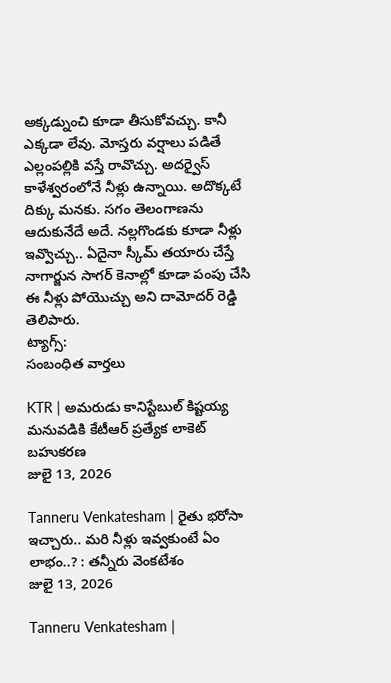అక్కడ్నుంచి కూడా తీసుకోవచ్చు. కానీ ఎక్కడా లేవు. మోస్తరు వర్షాలు పడితే ఎల్లంపల్లికి వస్తే రావొచ్చు. అదర్వైస్ కాళేశ్వరంలోనే నీళ్లు ఉన్నాయి. అదొక్కటే దిక్కు మనకు. సగం తెలంగాణను ఆదుకునేదే అదే. నల్లగొండకు కూడా నీళ్లు ఇవ్వొచ్చు.. ఏదైనా స్కీమ్ తయారు చేస్తే నాగార్జున సాగర్ కెనాల్లో కూడా పంపు చేసి ఈ నీళ్లు పోయొచ్చు అని దామోదర్ రెడ్డి తెలిపారు.
ట్యాగ్స్:
సంబంధిత వార్తలు

KTR | అమరుడు కానిస్టేబుల్ కిష్టయ్య మనువడికి కేటీఆర్ ప్రత్యేక లాకెట్ బహుకరణ
జులై 13, 2026

Tanneru Venkatesham | రైతు భరోసా ఇచ్చారు.. మరి నీళ్లు ఇవ్వకుంటే ఏం లాభం..? : తన్నీరు వెంకటేశం
జులై 13, 2026

Tanneru Venkatesham |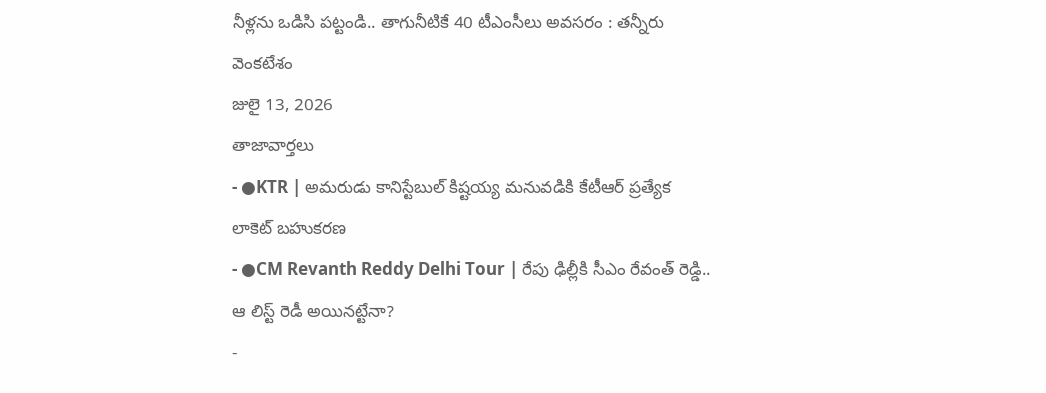నీళ్లను ఒడిసి పట్టండి.. తాగునీటికే 40 టీఎంసీలు అవసరం : తన్నీరు వెంకటేశం
జులై 13, 2026
తాజావార్తలు
- ●KTR | అమరుడు కానిస్టేబుల్ కిష్టయ్య మనువడికి కేటీఆర్ ప్రత్యేక లాకెట్ బహుకరణ
- ●CM Revanth Reddy Delhi Tour | రేపు ఢిల్లీకి సీఎం రేవంత్ రెడ్డి.. ఆ లిస్ట్ రెడీ అయినట్టేనా?
-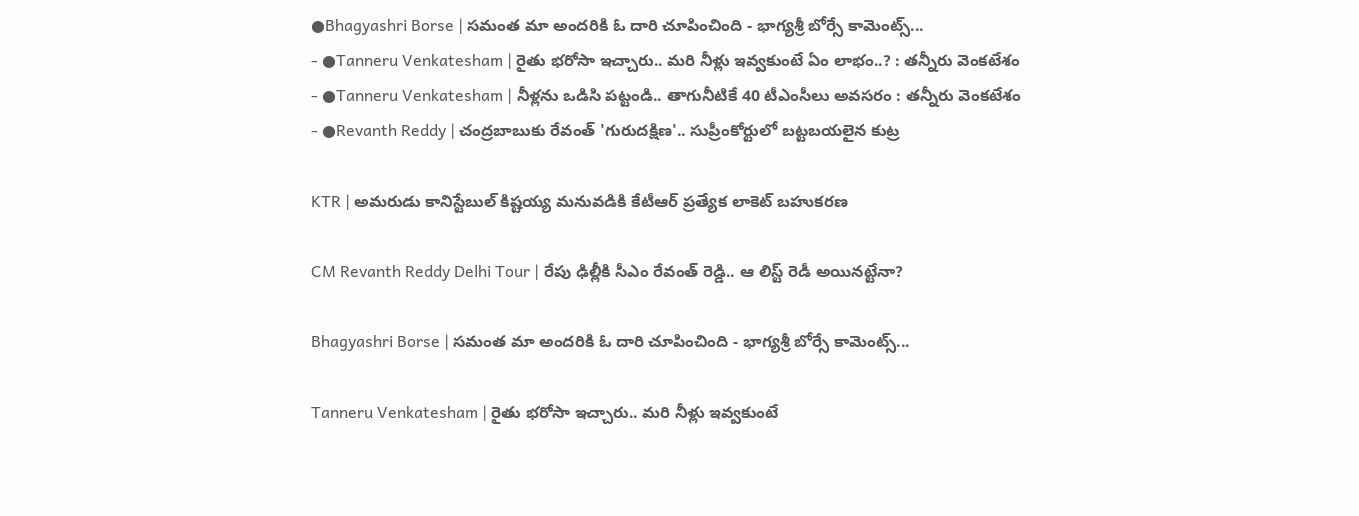●Bhagyashri Borse | సమంత మా అందరికి ఓ దారి చూపించింది - భాగ్యశ్రీ బోర్సే కామెంట్స్...
- ●Tanneru Venkatesham | రైతు భరోసా ఇచ్చారు.. మరి నీళ్లు ఇవ్వకుంటే ఏం లాభం..? : తన్నీరు వెంకటేశం
- ●Tanneru Venkatesham | నీళ్లను ఒడిసి పట్టండి.. తాగునీటికే 40 టీఎంసీలు అవసరం : తన్నీరు వెంకటేశం
- ●Revanth Reddy | చంద్రబాబుకు రేవంత్ 'గురుదక్షిణ'.. సుప్రీంకోర్టులో బట్టబయలైన కుట్ర

KTR | అమరుడు కానిస్టేబుల్ కిష్టయ్య మనువడికి కేటీఆర్ ప్రత్యేక లాకెట్ బహుకరణ

CM Revanth Reddy Delhi Tour | రేపు ఢిల్లీకి సీఎం రేవంత్ రెడ్డి.. ఆ లిస్ట్ రెడీ అయినట్టేనా?

Bhagyashri Borse | సమంత మా అందరికి ఓ దారి చూపించింది - భాగ్యశ్రీ బోర్సే కామెంట్స్...

Tanneru Venkatesham | రైతు భరోసా ఇచ్చారు.. మరి నీళ్లు ఇవ్వకుంటే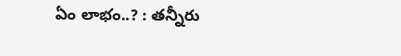ఏం లాభం..? : తన్నీరు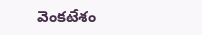వెంకటేశం